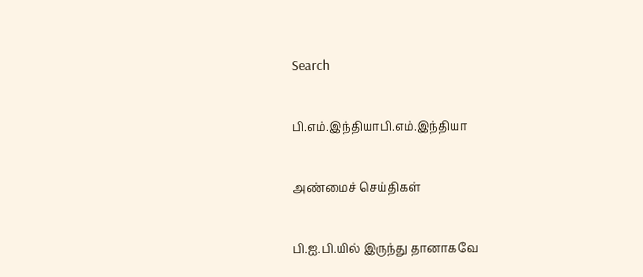Search

பி.எம்.இந்தியாபி.எம்.இந்தியா

அண்மைச் செய்திகள்

பி.ஐ.பி.யில் இருந்து தானாகவே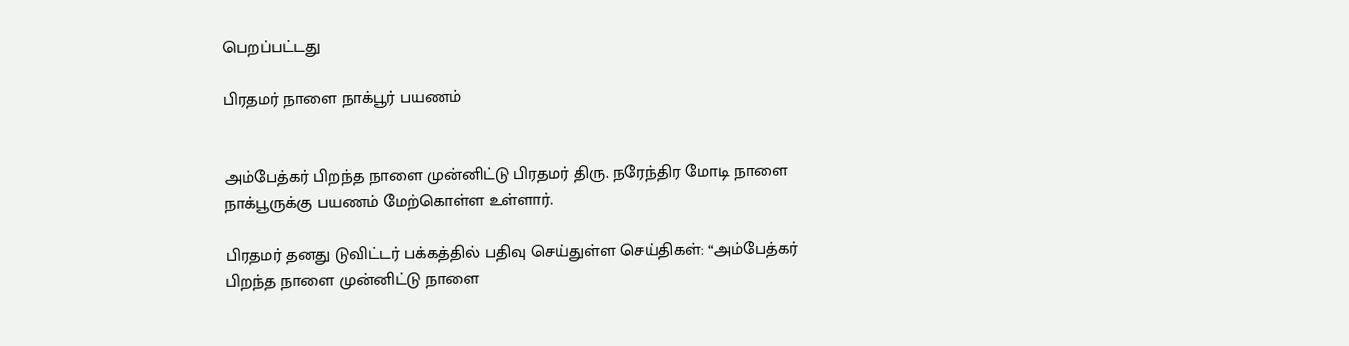பெறப்பட்டது

பிரதமர் நாளை நாக்பூர் பயணம்


அம்பேத்கர் பிறந்த நாளை முன்னிட்டு பிரதமர் திரு. நரேந்திர மோடி நாளை நாக்பூருக்கு பயணம் மேற்கொள்ள உள்ளார்.

பிரதமர் தனது டுவிட்டர் பக்கத்தில் பதிவு செய்துள்ள செய்திகள்: “அம்பேத்கர் பிறந்த நாளை முன்னிட்டு நாளை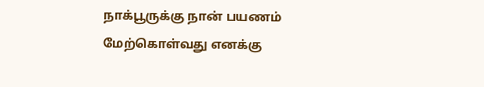நாக்பூருக்கு நான் பயணம் மேற்கொள்வது எனக்கு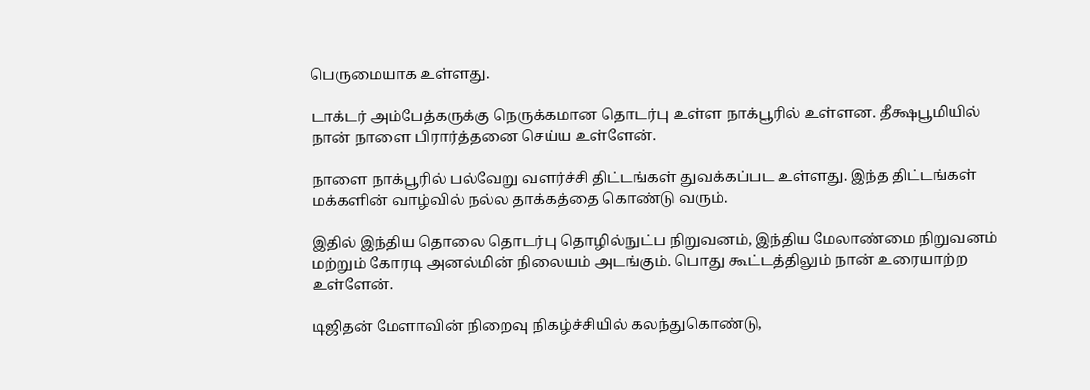பெருமையாக உள்ளது.

டாக்டர் அம்பேத்கருக்கு நெருக்கமான தொடர்பு உள்ள நாக்பூரில் உள்ளன. தீக்ஷபூமியில் நான் நாளை பிரார்த்தனை செய்ய உள்ளேன்.

நாளை நாக்பூரில் பல்வேறு வளர்ச்சி திட்டங்கள் துவக்கப்பட உள்ளது. இந்த திட்டங்கள் மக்களின் வாழ்வில் நல்ல தாக்கத்தை கொண்டு வரும்.

இதில் இந்திய தொலை தொடர்பு தொழில்நுட்ப நிறுவனம், இந்திய மேலாண்மை நிறுவனம் மற்றும் கோரடி அனல்மின் நிலையம் அடங்கும். பொது கூட்டத்திலும் நான் உரையாற்ற உள்ளேன்.

டிஜிதன் மேளாவின் நிறைவு நிகழ்ச்சியில் கலந்துகொண்டு,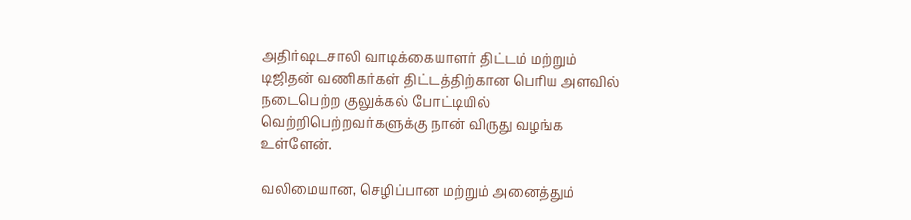அதிர்ஷடசாலி வாடிக்கையாளர் திட்டம் மற்றும் டிஜிதன் வணிகர்கள் திட்டத்திற்கான பெரிய அளவில் நடைபெற்ற குலுக்கல் போட்டியில் வெற்றிபெற்றவர்களுக்கு நான் விருது வழங்க உள்ளேன்.

வலிமையான, செழிப்பான மற்றும் அனைத்தும்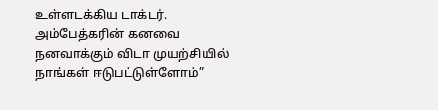உள்ளடக்கிய டாக்டர். அம்பேத்கரின் கனவை நனவாக்கும் விடா முயற்சியில் நாங்கள் ஈடுபட்டுள்ளோம்”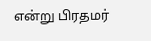என்று பிரதமர்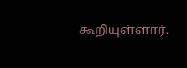கூறியுள்ளார்.